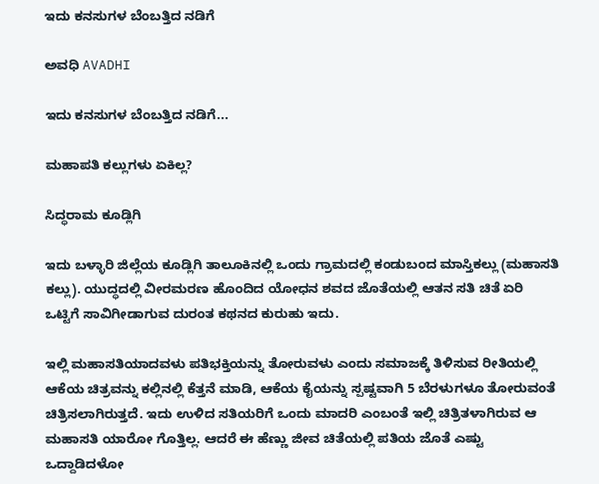ಇದು ಕನಸುಗಳ ಬೆಂಬತ್ತಿದ ನಡಿಗೆ‍

ಅವಧಿ AVADHI

ಇದು ಕನಸುಗಳ ಬೆಂಬತ್ತಿದ ನಡಿಗೆ...

ಮಹಾಪತಿ ಕಲ್ಲುಗಳು ಏಕಿಲ್ಲ?

ಸಿದ್ಧರಾಮ ಕೂಡ್ಲಿಗಿ

ಇದು ಬಳ್ಳಾರಿ ಜಿಲ್ಲೆಯ ಕೂಡ್ಲಿಗಿ ತಾಲೂಕಿನಲ್ಲಿ ಒಂದು ಗ್ರಾಮದಲ್ಲಿ ಕಂಡುಬಂದ ಮಾಸ್ತಿಕಲ್ಲು (ಮಹಾಸತಿ ಕಲ್ಲು). ಯುದ್ಧದಲ್ಲಿ ವೀರಮರಣ ಹೊಂದಿದ ಯೋಧನ ಶವದ ಜೊತೆಯಲ್ಲಿ ಆತನ ಸತಿ ಚಿತೆ ಏರಿ ಒಟ್ಟಿಗೆ ಸಾವಿಗೀಡಾಗುವ ದುರಂತ ಕಥನದ ಕುರುಹು ಇದು.

ಇಲ್ಲಿ ಮಹಾಸತಿಯಾದವಳು ಪತಿಭಕ್ತಿಯನ್ನು ತೋರುವಳು ಎಂದು ಸಮಾಜಕ್ಕೆ ತಿಳಿಸುವ ರೀತಿಯಲ್ಲಿ ಆಕೆಯ ಚಿತ್ರವನ್ನು ಕಲ್ಲಿನಲ್ಲಿ ಕೆತ್ತನೆ ಮಾಡಿ, ಆಕೆಯ ಕೈಯನ್ನು ಸ್ಪಷ್ಟವಾಗಿ 5 ಬೆರಳುಗಳೂ ತೋರುವಂತೆ ಚಿತ್ರಿಸಲಾಗಿರುತ್ತದೆ. ಇದು ಉಳಿದ ಸತಿಯರಿಗೆ ಒಂದು ಮಾದರಿ ಎಂಬಂತೆ ಇಲ್ಲಿ ಚಿತ್ರಿತಳಾಗಿರುವ ಆ ಮಹಾಸತಿ ಯಾರೋ ಗೊತ್ತಿಲ್ಲ. ಆದರೆ ಈ ಹೆಣ್ಣು ಜೀವ ಚಿತೆಯಲ್ಲಿ ಪತಿಯ ಜೊತೆ ಎಷ್ಟು ಒದ್ದಾಡಿದಳೋ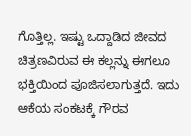ಗೊತ್ತಿಲ್ಲ. ಇಷ್ಟು ಒದ್ದಾಡಿದ ಜೀವದ ಚಿತ್ರಣವಿರುವ ಈ ಕಲ್ಲನ್ನು ಈಗಲೂ ಭಕ್ತಿಯಿಂದ ಪೂಜಿಸಲಾಗುತ್ತದೆ. ಇದು ಆಕೆಯ ಸಂಕಟಕ್ಕೆ ಗೌರವ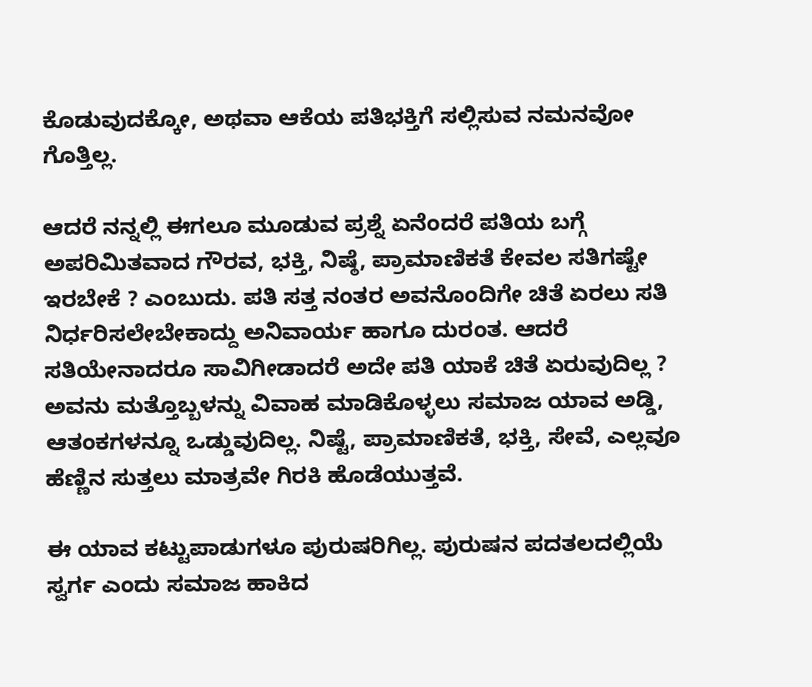ಕೊಡುವುದಕ್ಕೋ, ಅಥವಾ ಆಕೆಯ ಪತಿಭಕ್ತಿಗೆ ಸಲ್ಲಿಸುವ ನಮನವೋ ಗೊತ್ತಿಲ್ಲ.

ಆದರೆ ನನ್ನಲ್ಲಿ ಈಗಲೂ ಮೂಡುವ ಪ್ರಶ್ನೆ ಏನೆಂದರೆ ಪತಿಯ ಬಗ್ಗೆ ಅಪರಿಮಿತವಾದ ಗೌರವ, ಭಕ್ತಿ, ನಿಷ್ಠೆ, ಪ್ರಾಮಾಣಿಕತೆ ಕೇವಲ ಸತಿಗಷ್ಟೇ ಇರಬೇಕೆ ? ಎಂಬುದು. ಪತಿ ಸತ್ತ ನಂತರ ಅವನೊಂದಿಗೇ ಚಿತೆ ಏರಲು ಸತಿ ನಿರ್ಧರಿಸಲೇಬೇಕಾದ್ದು ಅನಿವಾರ್ಯ ಹಾಗೂ ದುರಂತ. ಆದರೆ ಸತಿಯೇನಾದರೂ ಸಾವಿಗೀಡಾದರೆ ಅದೇ ಪತಿ ಯಾಕೆ ಚಿತೆ ಏರುವುದಿಲ್ಲ ? ಅವನು ಮತ್ತೊಬ್ಬಳನ್ನು ವಿವಾಹ ಮಾಡಿಕೊಳ್ಳಲು ಸಮಾಜ ಯಾವ ಅಡ್ಡಿ, ಆತಂಕಗಳನ್ನೂ ಒಡ್ಡುವುದಿಲ್ಲ. ನಿಷ್ಟೆ, ಪ್ರಾಮಾಣಿಕತೆ, ಭಕ್ತಿ, ಸೇವೆ, ಎಲ್ಲವೂ ಹೆಣ್ಣಿನ ಸುತ್ತಲು ಮಾತ್ರವೇ ಗಿರಕಿ ಹೊಡೆಯುತ್ತವೆ.

ಈ ಯಾವ ಕಟ್ಟುಪಾಡುಗಳೂ ಪುರುಷರಿಗಿಲ್ಲ. ಪುರುಷನ ಪದತಲದಲ್ಲಿಯೆ ಸ್ವರ್ಗ ಎಂದು ಸಮಾಜ ಹಾಕಿದ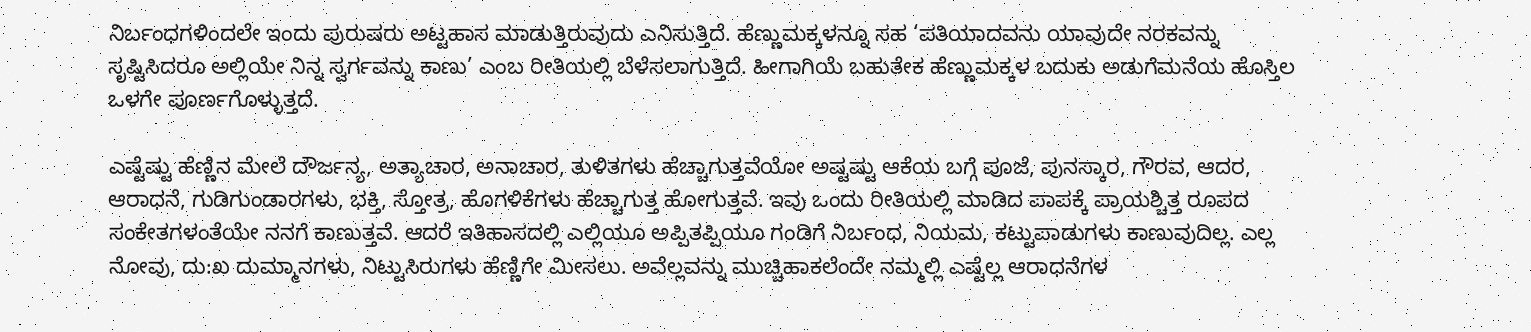ನಿರ್ಬಂಧಗಳಿಂದಲೇ ಇಂದು ಪುರುಷರು ಅಟ್ಟಹಾಸ ಮಾಡುತ್ತಿರುವುದು ಎನಿಸುತ್ತಿದೆ. ಹೆಣ್ಣುಮಕ್ಕಳನ್ನೂ ಸಹ ‘ಪತಿಯಾದವನು ಯಾವುದೇ ನರಕವನ್ನು ಸೃಷ್ಟಿಸಿದರೂ ಅಲ್ಲಿಯೇ ನಿನ್ನ ಸ್ವರ್ಗವನ್ನು ಕಾಣು’ ಎಂಬ ರೀತಿಯಲ್ಲಿ ಬೆಳೆಸಲಾಗುತ್ತಿದೆ. ಹೀಗಾಗಿಯೆ ಬಹುತೇಕ ಹೆಣ್ಣುಮಕ್ಕಳ ಬದುಕು ಅಡುಗೆಮನೆಯ ಹೊಸ್ತಿಲ ಒಳಗೇ ಪೂರ್ಣಗೊಳ್ಳುತ್ತದೆ.

ಎಷ್ಟೆಷ್ಟು ಹೆಣ್ಣಿನ ಮೇಲೆ ದೌರ್ಜನ್ಯ, ಅತ್ಯಾಚಾರ, ಅನಾಚಾರ, ತುಳಿತಗಳು ಹೆಚ್ಚಾಗುತ್ತವೆಯೋ ಅಷ್ಟಷ್ಟು ಆಕೆಯ ಬಗ್ಗೆ ಪೂಜೆ, ಪುನಸ್ಕಾರ, ಗೌರವ, ಆದರ, ಆರಾಧನೆ, ಗುಡಿಗುಂಡಾರಗಳು, ಭಕ್ತಿ, ಸ್ತೋತ್ರ, ಹೊಗಳಿಕೆಗಳು ಹೆಚ್ಚಾಗುತ್ತ ಹೋಗುತ್ತವೆ. ಇವು ಒಂದು ರೀತಿಯಲ್ಲಿ ಮಾಡಿದ ಪಾಪಕ್ಕೆ ಪ್ರಾಯಶ್ಚಿತ್ತ ರೂಪದ ಸಂಕೇತಗಳಂತೆಯೇ ನನಗೆ ಕಾಣುತ್ತವೆ. ಆದರೆ ಇತಿಹಾಸದಲ್ಲಿ ಎಲ್ಲಿಯೂ ಅಪ್ಪಿತಪ್ಪಿಯೂ ಗಂಡಿಗೆ ನಿರ್ಬಂಧ, ನಿಯಮ, ಕಟ್ಟುಪಾಡುಗಳು ಕಾಣುವುದಿಲ್ಲ. ಎಲ್ಲ ನೋವು, ದು:ಖ ದುಮ್ಮಾನಗಳು, ನಿಟ್ಟುಸಿರುಗಳು ಹೆಣ್ಣಿಗೇ ಮೀಸಲು. ಅವೆಲ್ಲವನ್ನು ಮುಚ್ಚಿಹಾಕಲೆಂದೇ ನಮ್ಮಲ್ಲಿ ಎಷ್ಟೆಲ್ಲ ಆರಾಧನೆಗಳ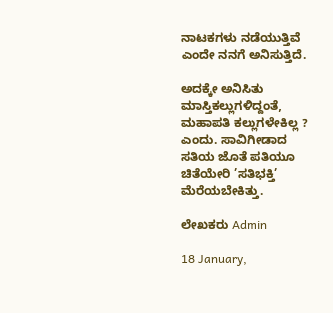ನಾಟಕಗಳು ನಡೆಯುತ್ತಿವೆ ಎಂದೇ ನನಗೆ ಅನಿಸುತ್ತಿದೆ.

ಅದಕ್ಕೇ ಅನಿಸಿತು ಮಾಸ್ತಿಕಲ್ಲುಗಳಿದ್ದಂತೆ, ಮಹಾಪತಿ ಕಲ್ಲುಗಳೇಕಿಲ್ಲ ? ಎಂದು. ಸಾವಿಗೀಡಾದ ಸತಿಯ ಜೊತೆ ಪತಿಯೂ ಚಿತೆಯೇರಿ ’ಸತಿಭಕ್ತಿ’ ಮೆರೆಯಬೇಕಿತ್ತು.

ಲೇಖಕರು Admin

18 January,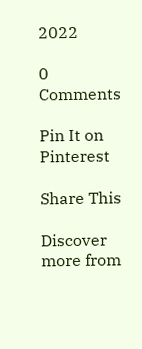2022

0 Comments

Pin It on Pinterest

Share This

Discover more from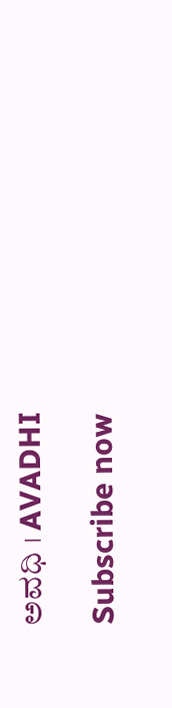ಅವಧಿ । AVADHI

Subscribe now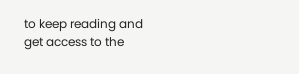to keep reading and get access to the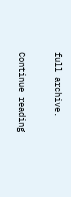full archive.

Continue reading